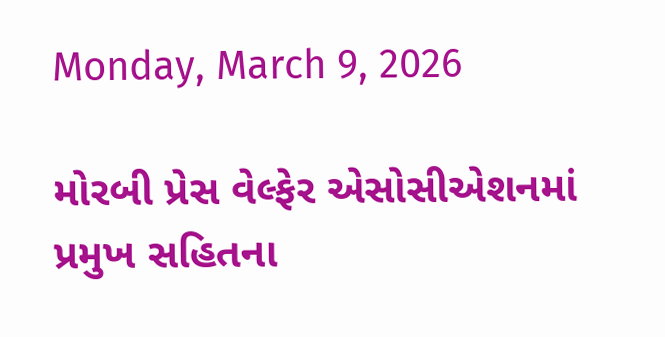Monday, March 9, 2026

મોરબી પ્રેસ વેલ્ફેર એસોસીએશનમાં પ્રમુખ સહિતના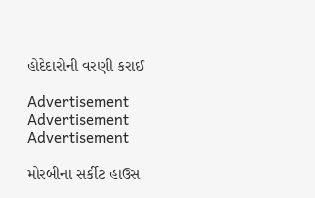હોદેદારોની વરણી કરાઈ

Advertisement
Advertisement
Advertisement

મોરબીના સર્કીટ હાઉસ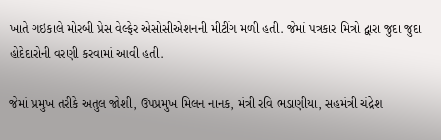ખાતે ગઇકાલે મોરબી પ્રેસ વેલ્ફેર એસોસીએશનની મીટીંગ મળી હતી. જેમાં પત્રકાર મિત્રો દ્વારા જુદા જુદા હોદેદારોની વરણી કરવામાં આવી હતી.

જેમાં પ્રમુખ તરીકે અતુલ જોશી, ઉપપ્રમુખ મિલન નાનક, મંત્રી રવિ ભડાણીયા, સહમંત્રી ચંદ્રેશ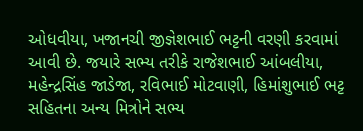ઓધવીયા, ખજાનચી જીજ્ઞેશભાઈ ભટ્ટની વરણી કરવામાં આવી છે. જયારે સભ્ય તરીકે રાજેશભાઈ આંબલીયા, મહેન્દ્રસિંહ જાડેજા, રવિભાઈ મોટવાણી, હિમાંશુભાઈ ભટ્ટ સહિતના અન્ય મિત્રોને સભ્ય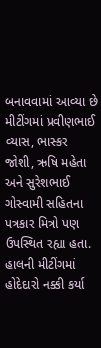બનાવવામાં આવ્યા છે મીટીંગમાં પ્રવીણભાઈ વ્યાસ, ભાસ્કર જોશી, ઋષિ મહેતા અને સુરેશભાઈ ગોસ્વામી સહિતના પત્રકાર મિત્રો પણ ઉપસ્થિત રહ્યા હતા. હાલની મીટીંગમાં હોદેદારો નક્કી કર્યા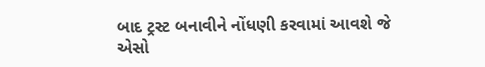બાદ ટ્રસ્ટ બનાવીને નોંધણી કરવામાં આવશે જે એસો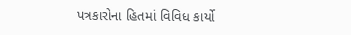પત્રકારોના હિતમાં વિવિધ કાર્યો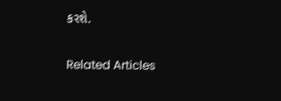કરશે.

Related Articles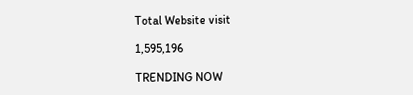Total Website visit

1,595,196

TRENDING NOW